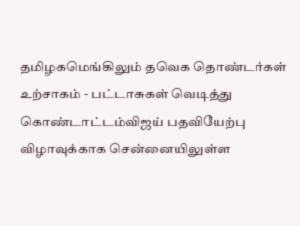தமிழகமெங்கிலும் தவெக தொண்டர்கள் உற்சாகம் - பட்டாசுகள் வெடித்து கொண்டாட்டம்விஜய் பதவியேற்பு விழாவுக்காக சென்னையிலுள்ள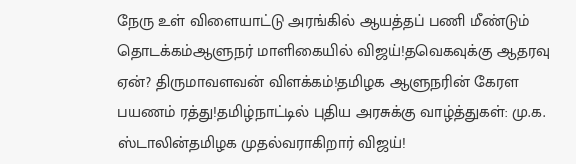நேரு உள் விளையாட்டு அரங்கில் ஆயத்தப் பணி மீண்டும் தொடக்கம்ஆளுநர் மாளிகையில் விஜய்!தவெகவுக்கு ஆதரவு ஏன்? திருமாவளவன் விளக்கம்!தமிழக ஆளுநரின் கேரள பயணம் ரத்து!தமிழ்நாட்டில் புதிய அரசுக்கு வாழ்த்துகள்: மு.க. ஸ்டாலின்தமிழக முதல்வராகிறார் விஜய்!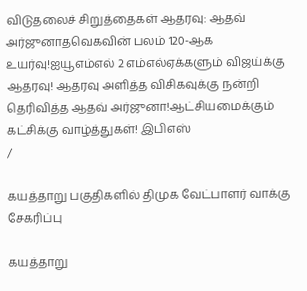விடுதலைச் சிறுத்தைகள் ஆதரவு: ஆதவ் அர்ஜுனாதவெகவின் பலம் 120-ஆக உயர்வு!ஐயூஎம்எல் 2 எம்எல்ஏக்களும் விஜய்க்கு ஆதரவு! ஆதரவு அளித்த விசிகவுக்கு நன்றி தெரிவித்த ஆதவ் அர்ஜுனா!ஆட்சியமைக்கும் கட்சிக்கு வாழ்த்துகள்! இபிஎஸ்
/

கயத்தாறு பகுதிகளில் திமுக வேட்பாளர் வாக்கு சேகரிப்பு

கயத்தாறு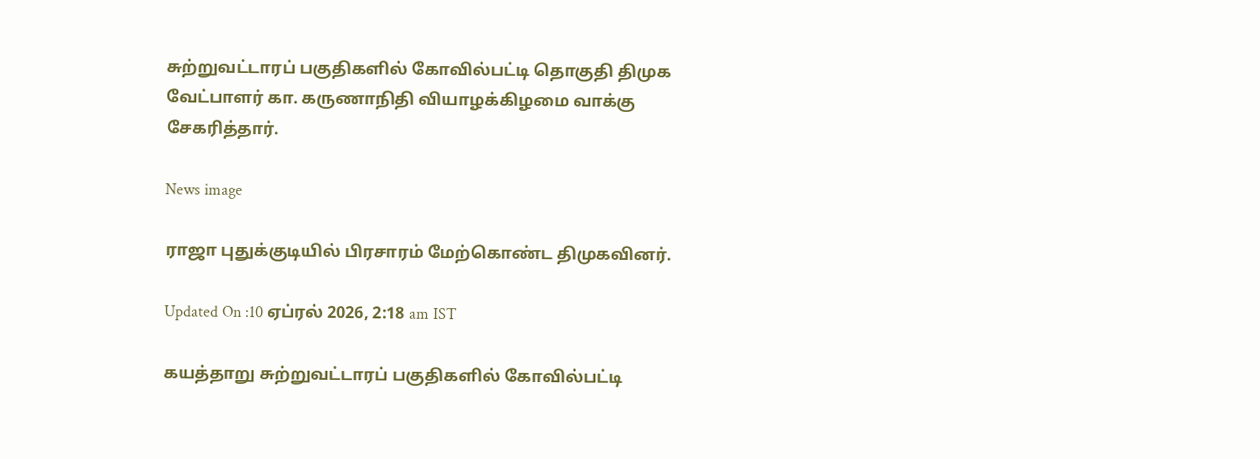சுற்றுவட்டாரப் பகுதிகளில் கோவில்பட்டி தொகுதி திமுக வேட்பாளர் கா. கருணாநிதி வியாழக்கிழமை வாக்கு சேகரித்தார்.

News image

ராஜா புதுக்குடியில் பிரசாரம் மேற்கொண்ட திமுகவினர்.

Updated On :10 ஏப்ரல் 2026, 2:18 am IST

கயத்தாறு சுற்றுவட்டாரப் பகுதிகளில் கோவில்பட்டி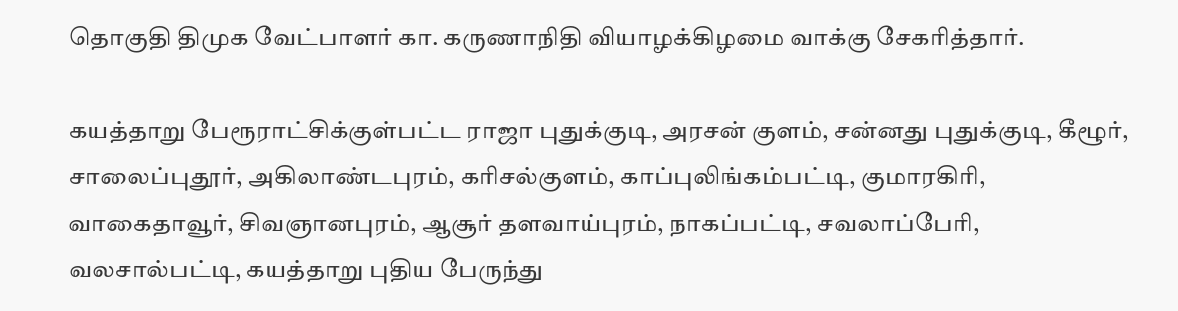தொகுதி திமுக வேட்பாளர் கா. கருணாநிதி வியாழக்கிழமை வாக்கு சேகரித்தார்.

கயத்தாறு பேரூராட்சிக்குள்பட்ட ராஜா புதுக்குடி, அரசன் குளம், சன்னது புதுக்குடி, கீழூர், சாலைப்புதூர், அகிலாண்டபுரம், கரிசல்குளம், காப்புலிங்கம்பட்டி, குமாரகிரி, வாகைதாவூர், சிவஞானபுரம், ஆசூர் தளவாய்புரம், நாகப்பட்டி, சவலாப்பேரி, வலசால்பட்டி, கயத்தாறு புதிய பேருந்து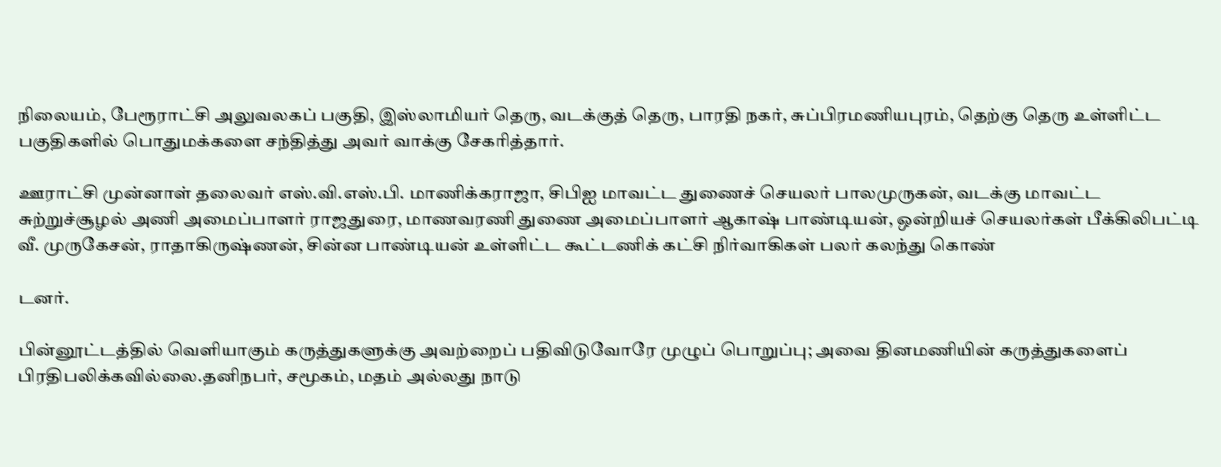நிலையம், பேரூராட்சி அலுவலகப் பகுதி, இஸ்லாமியர் தெரு, வடக்குத் தெரு, பாரதி நகர், சுப்பிரமணியபுரம், தெற்கு தெரு உள்ளிட்ட பகுதிகளில் பொதுமக்களை சந்தித்து அவர் வாக்கு சேகரித்தார்.

ஊராட்சி முன்னாள் தலைவர் எஸ்.வி.எஸ்.பி. மாணிக்கராஜா, சிபிஐ மாவட்ட துணைச் செயலர் பாலமுருகன், வடக்கு மாவட்ட சுற்றுச்சூழல் அணி அமைப்பாளர் ராஜதுரை, மாணவரணி துணை அமைப்பாளர் ஆகாஷ் பாண்டியன், ஒன்றியச் செயலர்கள் பீக்கிலிபட்டி வீ. முருகேசன், ராதாகிருஷ்ணன், சின்ன பாண்டியன் உள்ளிட்ட கூட்டணிக் கட்சி நிர்வாகிகள் பலர் கலந்து கொண்

டனர்.

பின்னூட்டத்தில் வெளியாகும் கருத்துகளுக்கு அவற்றைப் பதிவிடுவோரே முழுப் பொறுப்பு; அவை தினமணியின் கருத்துகளைப் பிரதிபலிக்கவில்லை.தனிநபர், சமூகம், மதம் அல்லது நாடு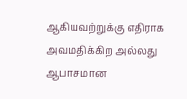ஆகியவற்றுக்கு எதிராக அவமதிக்கிற அல்லது ஆபாசமான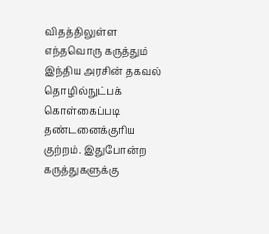விதத்திலுள்ள எந்தவொரு கருத்தும் இந்திய அரசின் தகவல் தொழில்நுட்பக் கொள்கைப்படி தண்டனைக்குரிய குற்றம். இதுபோன்ற கருத்துகளுக்கு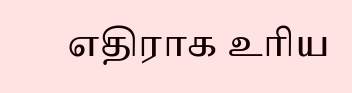எதிராக உரிய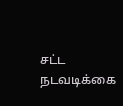சட்ட நடவடிக்கை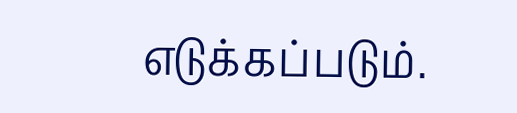எடுக்கப்படும்.